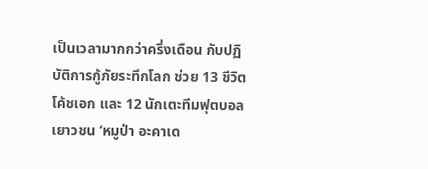เป็นเวลามากกว่าครึ่งเดือน กับปฏิบัติการกู้ภัยระทึกโลก ช่วย 13 ชีวิตโค้ชเอก และ 12 นักเตะทีมฟุตบอลเยาวชน ‘หมูป่า อะคาเด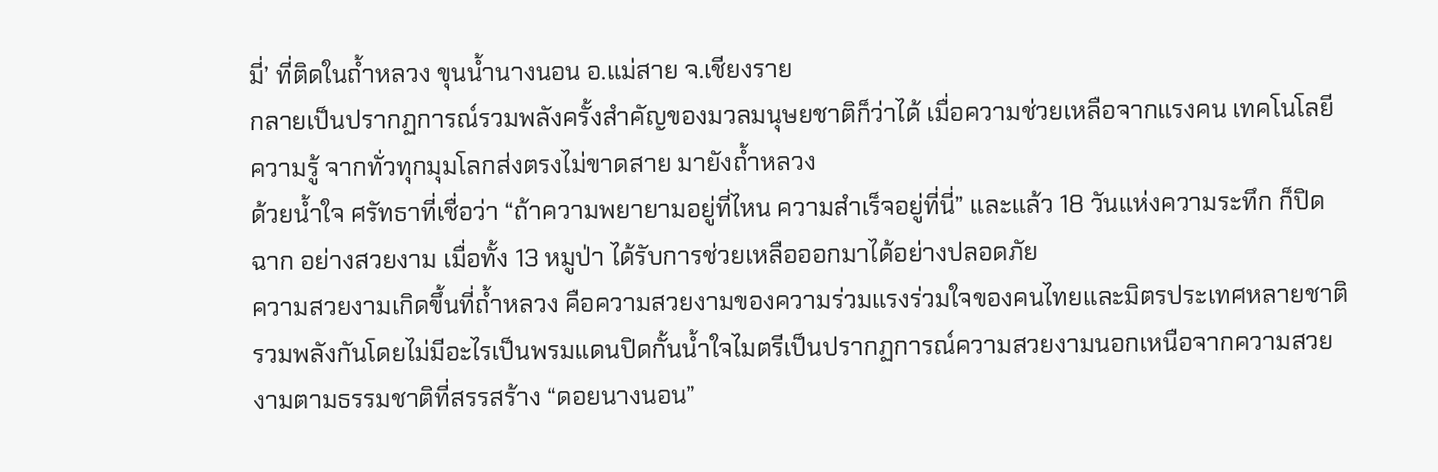มี่’ ที่ติดในถ้ำหลวง ขุนน้ำนางนอน อ.แม่สาย จ.เชียงราย
กลายเป็นปรากฏการณ์รวมพลังครั้งสำคัญของมวลมนุษยชาติก็ว่าได้ เมื่อความช่วยเหลือจากแรงคน เทคโนโลยี ความรู้ จากทั่วทุกมุมโลกส่งตรงไม่ขาดสาย มายังถ้ำหลวง
ด้วยน้ำใจ ศรัทธาที่เชื่อว่า “ถ้าความพยายามอยู่ที่ไหน ความสำเร็จอยู่ที่นี่” และแล้ว 18 วันแห่งความระทึก ก็ปิดฉาก อย่างสวยงาม เมื่อทั้ง 13 หมูป่า ได้รับการช่วยเหลือออกมาได้อย่างปลอดภัย
ความสวยงามเกิดขึ้นที่ถ้ำหลวง คือความสวยงามของความร่วมแรงร่วมใจของคนไทยและมิตรประเทศหลายชาติ รวมพลังกันโดยไม่มีอะไรเป็นพรมแดนปิดกั้นน้ำใจไมตรีเป็นปรากฏการณ์ความสวยงามนอกเหนือจากความสวยงามตามธรรมชาติที่สรรสร้าง “ดอยนางนอน”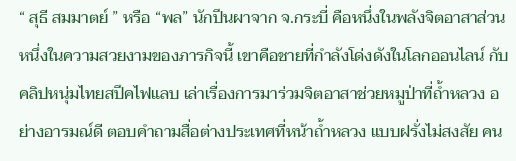“ สุธี สมมาตย์ ” หรือ “พล” นักปีนผาจาก จ.กระบี่ คือหนึ่งในพลังจิตอาสาส่วนหนึ่งในความสวยงามของภารกิจนี้ เขาคือชายที่กำลังโด่งดังในโลกออนไลน์ กับคลิปหนุ่มไทยสปีคไฟแลบ เล่าเรื่องการมาร่วมจิตอาสาช่วยหมูป่าที่ถ้ำหลวง อย่างอารมณ์ดี ตอบคำถามสื่อต่างประเทศที่หน้าถ้ำหลวง แบบฝรั่งไม่สงสัย คน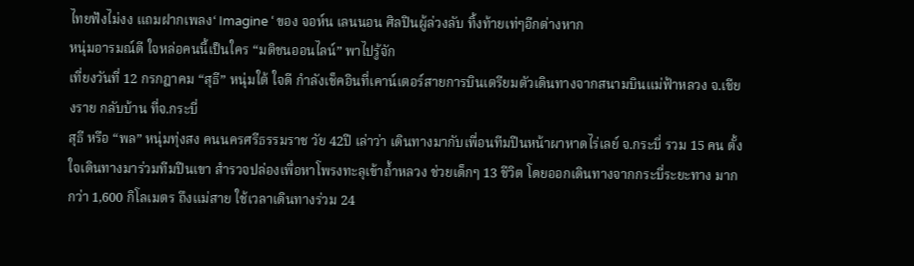ไทยฟังไม่งง แถมฝากเพลง‘ Imagine ‘ ของ จอห์น เลนนอน ศิลปินผู้ล่วงลับ ทิ้งท้ายเท่ๆอีกต่างหาก
หนุ่มอารมณ์ดี ใจหล่อคนนี้เป็นใคร “มติชนออนไลน์” พาไปรู้จัก
เที่ยงวันที่ 12 กรกฎาคม “สุธี” หนุ่มใต้ ใจดี กำลังเช็คอินที่เคาน์เตอร์สายการบินเตรียมตัวเดินทางจากสนามบินแม่ฟ้าหลวง จ.เชียงราย กลับบ้าน ที่จ.กระบี่
สุธี หรือ “พล” หนุ่มทุ่งสง คนนครศรีธรรมราช วัย 42ปี เล่าว่า เดินทางมากับเพื่อนทีมปีนหน้าผาหาดไร่เลย์ จ.กระบี่ รวม 15 คน ตั้งใจเดินทางมาร่วมทีมปีนเขา สำรวจปล่องเพื่อหาโพรงทะลุเข้าถ้ำหลวง ช่วยเด็กๆ 13 ชีวิต โดยออกเดินทางจากกระบี่ระยะทาง มากกว่า 1,600 กิโลเมตร ถึงแม่สาย ใช้เวลาเดินทางร่วม 24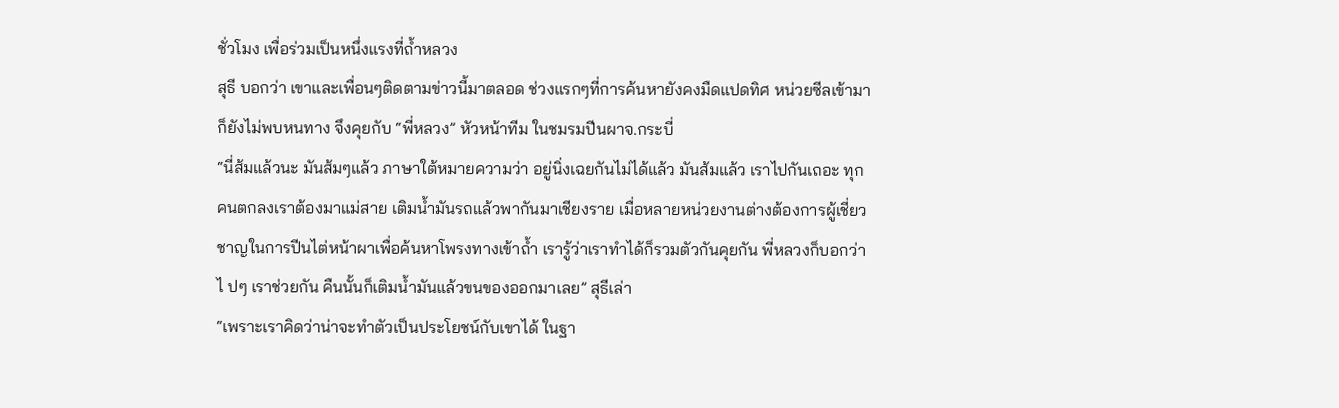ชั่วโมง เพื่อร่วมเป็นหนึ่งแรงที่ถ้ำหลวง
สุธี บอกว่า เขาและเพื่อนๆติดตามข่าวนี้มาตลอด ช่วงแรกๆที่การค้นหายังคงมืดแปดทิศ หน่วยซีลเข้ามาก็ยังไม่พบหนทาง จึงคุยกับ “พี่หลวง” หัวหน้าทีม ในชมรมปีนผาจ.กระบี่
“นี่ส้มแล้วนะ มันส้มๆแล้ว ภาษาใต้หมายความว่า อยู่นิ่งเฉยกันไม่ได้แล้ว มันส้มแล้ว เราไปกันเถอะ ทุกคนตกลงเราต้องมาแม่สาย เติมน้ำมันรถแล้วพากันมาเชียงราย เมื่อหลายหน่วยงานต่างต้องการผู้เชี่ยวชาญในการปีนไต่หน้าผาเพื่อค้นหาโพรงทางเข้าถ้ำ เรารู้ว่าเราทำได้ก็รวมตัวกันคุยกัน พี่หลวงก็บอกว่า ไ ปๆ เราช่วยกัน คืนนั้นก็เติมน้ำมันแล้วขนของออกมาเลย” สุธีเล่า
“เพราะเราคิดว่าน่าจะทำตัวเป็นประโยชน์กับเขาได้ ในฐา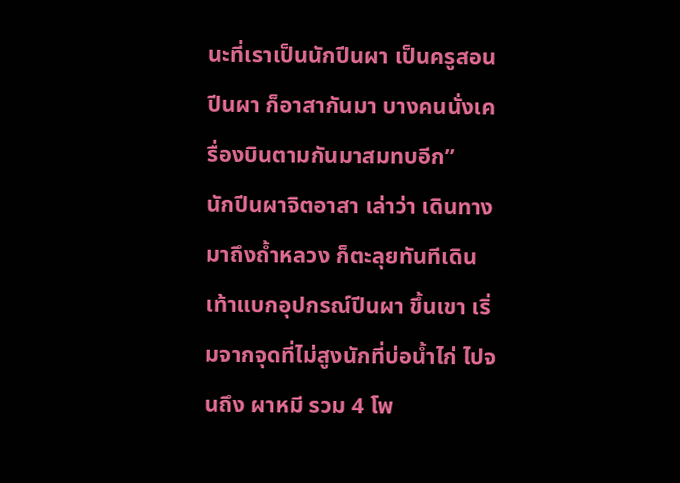นะที่เราเป็นนักปีนผา เป็นครูสอนปีนผา ก็อาสากันมา บางคนนั่งเครื่องบินตามกันมาสมทบอีก”
นักปีนผาจิตอาสา เล่าว่า เดินทางมาถึงถ้ำหลวง ก็ตะลุยทันทีเดินเท้าแบกอุปกรณ์ปีนผา ขึ้นเขา เริ่มจากจุดที่ไม่สูงนักที่บ่อน้ำไก่ ไปจนถึง ผาหมี รวม 4 โพ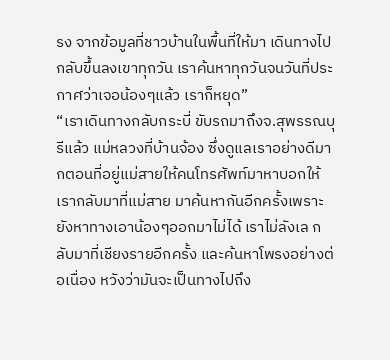รง จากข้อมูลที่ชาวบ้านในพื้นที่ให้มา เดินทางไปกลับขึ้นลงเขาทุกวัน เราค้นหาทุกวันจนวันที่ประกาศว่าเจอน้องๆแล้ว เราก็หยุด”
“เราเดินทางกลับกระบี่ ขับรถมาถึงจ.สุพรรณบุรีแล้ว แม่หลวงที่บ้านจ้อง ซึ่งดูแลเราอย่างดีมากตอนที่อยู่แม่สายให้คนโทรศัพท์มาหาบอกให้เรากลับมาที่แม่สาย มาค้นหากันอีกครั้งเพราะยังหาทางเอาน้องๆออกมาไม่ได้ เราไม่ลังเล กลับมาที่เชียงรายอีกครั้ง และค้นหาโพรงอย่างต่อเนื่อง หวังว่ามันจะเป็นทางไปถึง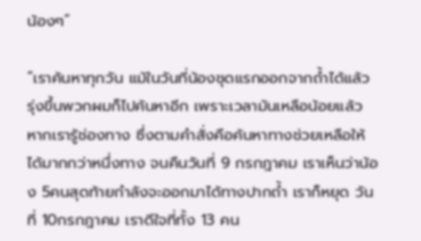น้องๆ”

“เราค้นหาทุกวัน แม้ในวันที่น้องชุดแรกออกจากถ้ำได้แล้ว รุ่งขึ้นพวกผมก็ไปค้นหาอีก เพราะเวลามันเหลือน้อยแล้ว หากเรารู้ช่องทาง ซึ่งตามคำสั่งคือค้นหาทางช่วยเหลือให้ได้มากกว่าหนึ่งทาง จนคืนวันที่ 9 กรกฎาคม เราเห็นว่าน้อง 5คนสุดท้ายกำลังจะออกมาได้ทางปากถ้ำ เราก็หยุด วันที่ 10กรกฎาคม เราดีใจที่ทั้ง 13 คน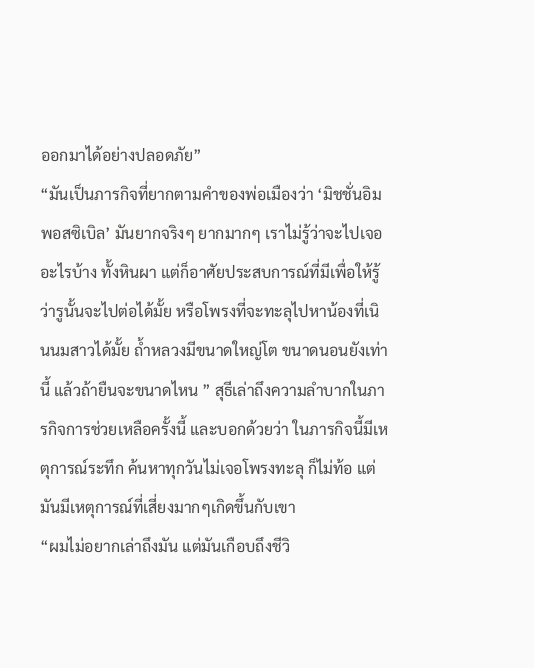ออกมาได้อย่างปลอดภัย”
“มันเป็นภารกิจที่ยากตามคำของพ่อเมืองว่า ‘มิชชั่นอิมพอสซิเบิล’ มันยากจริงๆ ยากมากๆ เราไม่รู้ว่าจะไปเจออะไรบ้าง ทั้งหินผา แต่ก็อาศัยประสบการณ์ที่มีเพื่อให้รู้ว่ารูนั้นจะไปต่อได้มั้ย หรือโพรงที่จะทะลุไปหาน้องที่เนินนมสาวได้มั้ย ถ้ำหลวงมีขนาดใหญ่โต ขนาดนอนยังเท่านี้ แล้วถ้ายืนจะขนาดไหน ” สุธีเล่าถึงความลำบากในภารกิจการช่วยเหลือครั้งนี้ และบอกด้วยว่า ในภารกิจนี้มีเหตุการณ์ระทึก ค้นหาทุกวันไม่เจอโพรงทะลุ ก็ไม่ท้อ แต่มันมีเหตุการณ์ที่เสี่ยงมากๆเกิดขึ้นกับเขา
“ผมไม่อยากเล่าถึงมัน แต่มันเกือบถึงชีวิ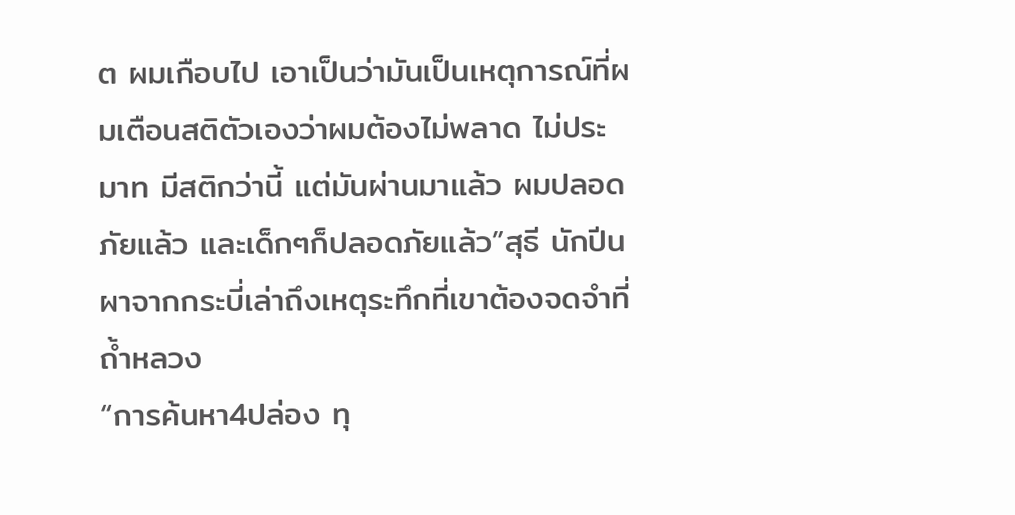ต ผมเกือบไป เอาเป็นว่ามันเป็นเหตุการณ์ที่ผมเตือนสติตัวเองว่าผมต้องไม่พลาด ไม่ประมาท มีสติกว่านี้ แต่มันผ่านมาแล้ว ผมปลอดภัยแล้ว และเด็กๆก็ปลอดภัยแล้ว”สุธี นักปีนผาจากกระบี่เล่าถึงเหตุระทึกที่เขาต้องจดจำที่ถ้ำหลวง
“การค้นหา4ปล่อง ทุ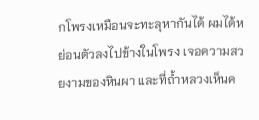กโพรงเหมือนจะทะลุหากันได้ ผมได้หย่อนตัวลงไปข้างในโพรง เจอความสวยงามของหินผา และที่ถ้ำหลวงเห็นค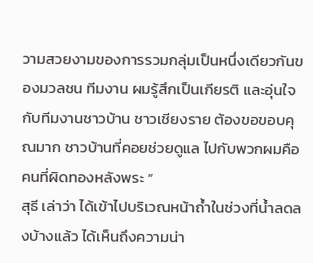วามสวยงามของการรวมกลุ่มเป็นหนึ่งเดียวกันของมวลชน ทีมงาน ผมรู้สึกเป็นเกียรติ และอุ่นใจกับทีมงานชาวบ้าน ชาวเชียงราย ต้องขอขอบคุณมาก ชาวบ้านที่คอยช่วยดูแล ไปกับพวกผมคือคนที่ผิดทองหลังพระ “
สุธี เล่าว่า ได้เข้าไปบริเวณหน้าถ้ำในช่วงที่น้ำลดลงบ้างแล้ว ได้เห็นถึงความน่า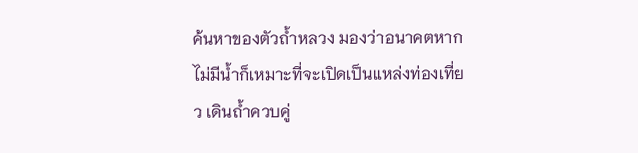ค้นหาของตัวถ้ำหลวง มองว่าอนาคตหากไม่มีน้ำก็เหมาะที่จะเปิดเป็นแหล่งท่องเที่ยว เดินถ้ำควบคู่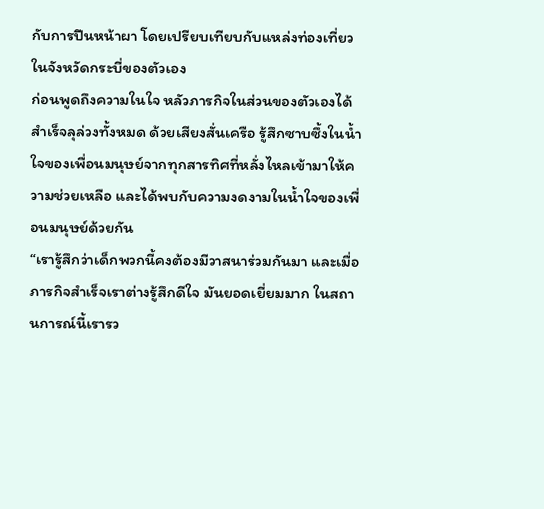กับการปีนหน้าผา โดยเปรียบเทียบกับแหล่งท่องเที่ยวในจังหวัดกระบี่ของตัวเอง
ก่อนพูดถึงความในใจ หลัวภารกิจในส่วนของตัวเองได้สำเร็จลุล่วงทั้งหมด ด้วยเสียงสั่นเครือ รู้สึกซาบซึ้งในน้ำใจของเพื่อนมนุษย์จากทุกสารทิศที่หลั่งไหลเข้ามาให้ความช่วยเหลือ และได้พบกับความงดงามในน้ำใจของเพื่อนมนุษย์ด้วยกัน
“เรารู้สึกว่าเด็กพวกนี้คงต้องมีวาสนาร่วมกันมา และเมื่อภารกิจสำเร็จเราต่างรู้สึกดีใจ มันยอดเยี่ยมมาก ในสถานการณ์นี้เรารว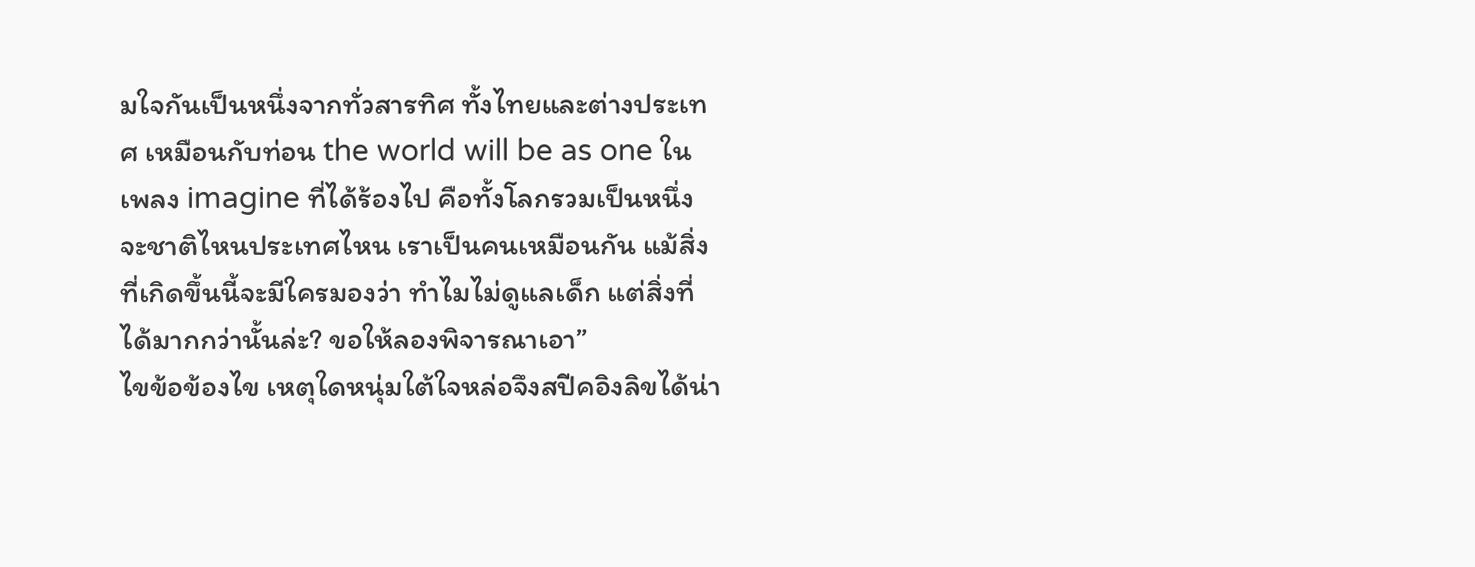มใจกันเป็นหนึ่งจากทั่วสารทิศ ทั้งไทยและต่างประเทศ เหมือนกับท่อน the world will be as one ในเพลง imagine ที่ได้ร้องไป คือทั้งโลกรวมเป็นหนึ่ง จะชาติไหนประเทศไหน เราเป็นคนเหมือนกัน แม้สิ่งที่เกิดขึ้นนี้จะมีใครมองว่า ทำไมไม่ดูแลเด็ก แต่สิ่งที่ได้มากกว่านั้นล่ะ? ขอให้ลองพิจารณาเอา”
ไขข้อข้องไข เหตุใดหนุ่มใต้ใจหล่อจึงสปีคอิงลิขได้น่า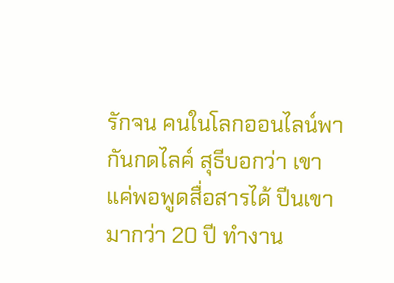รักจน คนในโลกออนไลน์พากันกดไลค์ สุธีบอกว่า เขาแค่พอพูดสื่อสารได้ ปีนเขามากว่า 20 ปี ทำงาน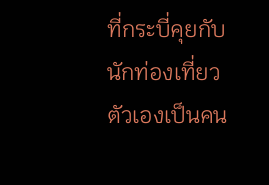ที่กระบี่คุยกับนักท่องเที่ยว ตัวเองเป็นคน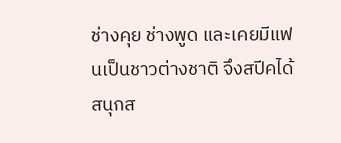ช่างคุย ช่างพูด และเคยมีแฟนเป็นชาวต่างชาติ จึงสปีคได้สนุกส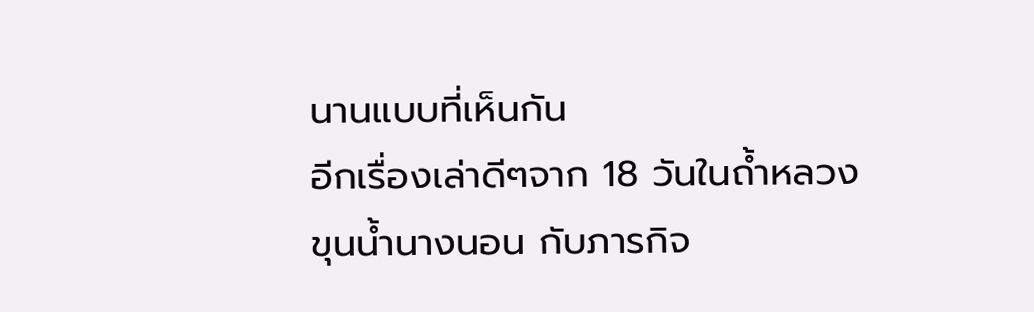นานแบบที่เห็นกัน
อีกเรื่องเล่าดีๆจาก 18 วันในถ้ำหลวง ขุนน้ำนางนอน กับภารกิจ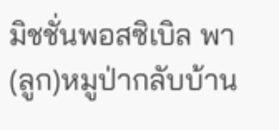มิชชั่นพอสซิเบิล พา(ลูก)หมูป่ากลับบ้าน